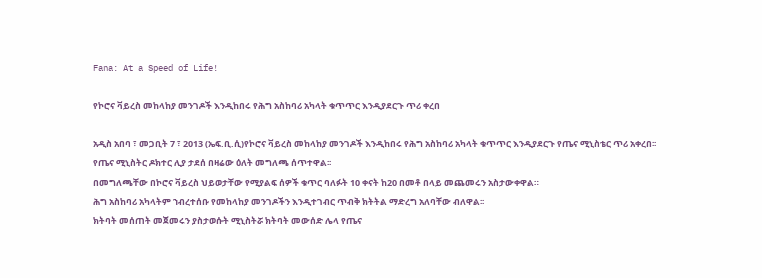Fana: At a Speed of Life!

የኮሮና ቫይረስ መከላከያ መንገዶች እንዲከበሩ የሕግ አስከባሪ አካላት ቁጥጥር እንዲያደርጉ ጥሪ ቀረበ

አዲስ አበባ ፣ መጋቢት 7 ፣ 2013 (ኤፍ.ቢ.ሲ)የኮሮና ቫይረስ መከላከያ መንገዶች እንዲከበሩ የሕግ አስከባሪ አካላት ቁጥጥር እንዲያደርጉ የጤና ሚኒስቴር ጥሪ አቀረበ፡፡
የጤና ሚኒስትር ዶክተር ሊያ ታደሰ በዛሬው ዕለት መግለጫ ሰጥተዋል፡፡
በመግለጫቸው በኮሮና ቫይረስ ህይወታቸው የሚያልፍ ሰዎች ቁጥር ባለፉት 10 ቀናት ከ20 በመቶ በላይ መጨመሩን አስታውቀዋል።
ሕግ አስከባሪ አካላትም ኀብረተሰቡ የመከላከያ መንገዶችን እንዲተገብር ጥብቅ ክትትል ማድረግ አለባቸው ብለዋል፡፡
ክትባት መሰጠት መጀመሩን ያስታወሱት ሚኒስትሯ ክትባት መውሰድ ሌላ የጤና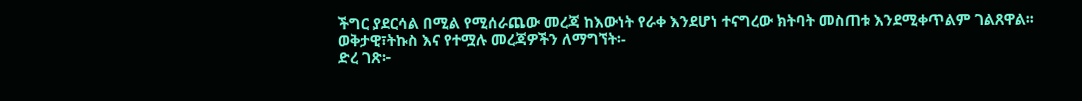ችግር ያደርሳል በሚል የሚሰራጨው መረጃ ከእውነት የራቀ እንደሆነ ተናግረው ክትባት መስጠቱ እንደሚቀጥልም ገልጸዋል፡፡
ወቅታዊ፣ትኩስ እና የተሟሉ መረጃዎችን ለማግኘት፡-
ድረ ገጽ፦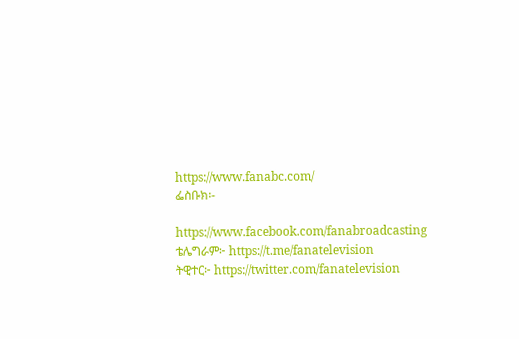https://www.fanabc.com/
ፌስቡክ፡-

https://www.facebook.com/fanabroadcasting
ቴሌግራም፦ https://t.me/fanatelevision
ትዊተር፦ https://twitter.com/fanatelevision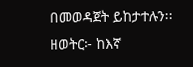በመወዳጀት ይከታተሉን፡፡
ዘወትር፦ ከእኛ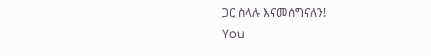ጋር ስላሉ እናመሰግናለን!
You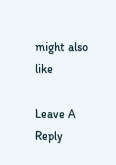might also like

Leave A Reply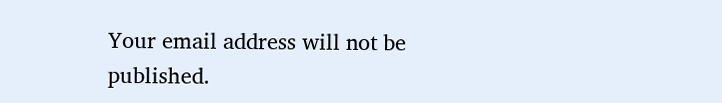Your email address will not be published.